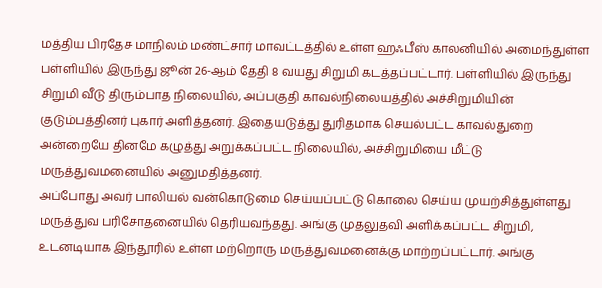மத்திய பிரதேச மாநிலம் மண்ட்சார் மாவட்டத்தில் உள்ள ஹஃபீஸ் காலனியில் அமைந்துள்ள பள்ளியில் இருந்து ஜூன் 26-ஆம் தேதி 8 வயது சிறுமி கடத்தப்பட்டார். பள்ளியில் இருந்து சிறுமி வீடு திரும்பாத நிலையில், அப்பகுதி காவல்நிலையத்தில் அச்சிறுமியின் குடும்பத்தினர் புகார் அளித்தனர். இதையடுத்து துரிதமாக செயல்பட்ட காவல்துறை அன்றையே தினமே கழுத்து அறுக்கப்பட்ட நிலையில், அச்சிறுமியை மீட்டு மருத்துவமனையில் அனுமதித்தனர்.
அப்போது அவர் பாலியல் வன்கொடுமை செய்யப்பட்டு கொலை செய்ய முயற்சித்துள்ளது மருத்துவ பரிசோதனையில் தெரியவந்தது. அங்கு முதலுதவி அளிக்கப்பட்ட சிறுமி, உடனடியாக இந்தூரில் உள்ள மற்றொரு மருத்துவமனைக்கு மாற்றப்பட்டார். அங்கு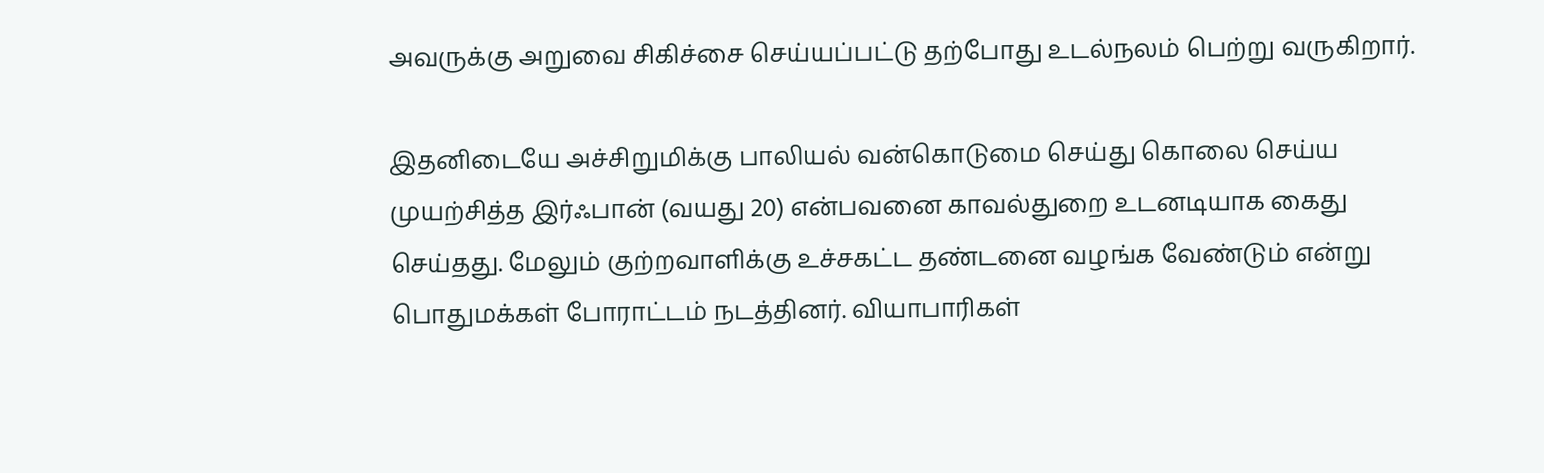அவருக்கு அறுவை சிகிச்சை செய்யப்பட்டு தற்போது உடல்நலம் பெற்று வருகிறார்.

இதனிடையே அச்சிறுமிக்கு பாலியல் வன்கொடுமை செய்து கொலை செய்ய முயற்சித்த இர்ஃபான் (வயது 20) என்பவனை காவல்துறை உடனடியாக கைது செய்தது. மேலும் குற்றவாளிக்கு உச்சகட்ட தண்டனை வழங்க வேண்டும் என்று பொதுமக்கள் போராட்டம் நடத்தினர். வியாபாரிகள்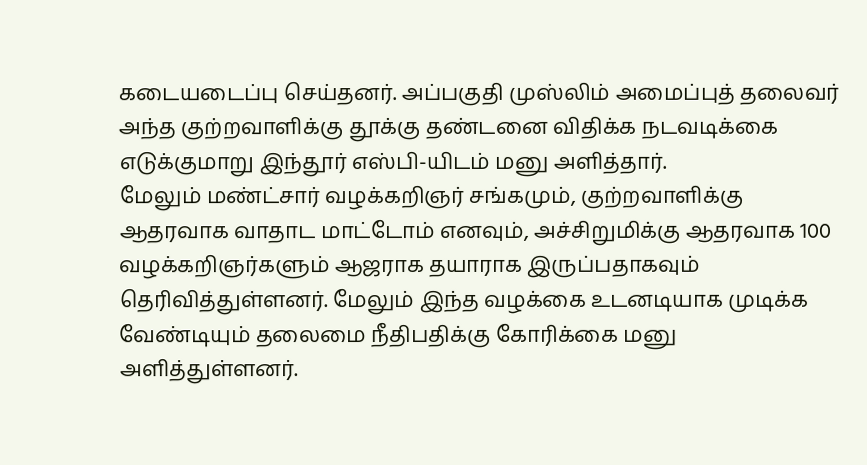கடையடைப்பு செய்தனர். அப்பகுதி முஸ்லிம் அமைப்புத் தலைவர் அந்த குற்றவாளிக்கு தூக்கு தண்டனை விதிக்க நடவடிக்கை எடுக்குமாறு இந்தூர் எஸ்பி-யிடம் மனு அளித்தார்.
மேலும் மண்ட்சார் வழக்கறிஞர் சங்கமும், குற்றவாளிக்கு ஆதரவாக வாதாட மாட்டோம் எனவும், அச்சிறுமிக்கு ஆதரவாக 100 வழக்கறிஞர்களும் ஆஜராக தயாராக இருப்பதாகவும் தெரிவித்துள்ளனர். மேலும் இந்த வழக்கை உடனடியாக முடிக்க வேண்டியும் தலைமை நீதிபதிக்கு கோரிக்கை மனு அளித்துள்ளனர்.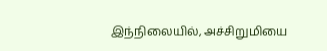இந்நிலையில், அச்சிறுமியை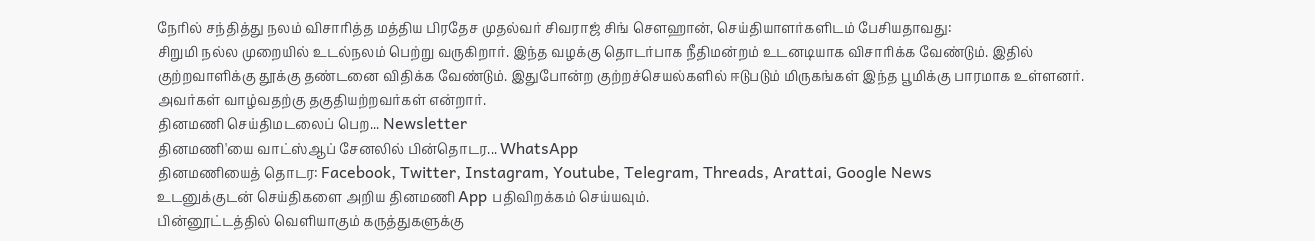நேரில் சந்தித்து நலம் விசாரித்த மத்திய பிரதேச முதல்வர் சிவராஜ் சிங் சௌஹான், செய்தியாளர்களிடம் பேசியதாவது:
சிறுமி நல்ல முறையில் உடல்நலம் பெற்று வருகிறார். இந்த வழக்கு தொடர்பாக நீதிமன்றம் உடனடியாக விசாரிக்க வேண்டும். இதில் குற்றவாளிக்கு தூக்கு தண்டனை விதிக்க வேண்டும். இதுபோன்ற குற்றச்செயல்களில் ஈடுபடும் மிருகங்கள் இந்த பூமிக்கு பாரமாக உள்ளனர். அவர்கள் வாழ்வதற்கு தகுதியற்றவர்கள் என்றார்.
தினமணி செய்திமடலைப் பெற... Newsletter
தினமணி'யை வாட்ஸ்ஆப் சேனலில் பின்தொடர... WhatsApp
தினமணியைத் தொடர: Facebook, Twitter, Instagram, Youtube, Telegram, Threads, Arattai, Google News
உடனுக்குடன் செய்திகளை அறிய தினமணி App பதிவிறக்கம் செய்யவும்.
பின்னூட்டத்தில் வெளியாகும் கருத்துகளுக்கு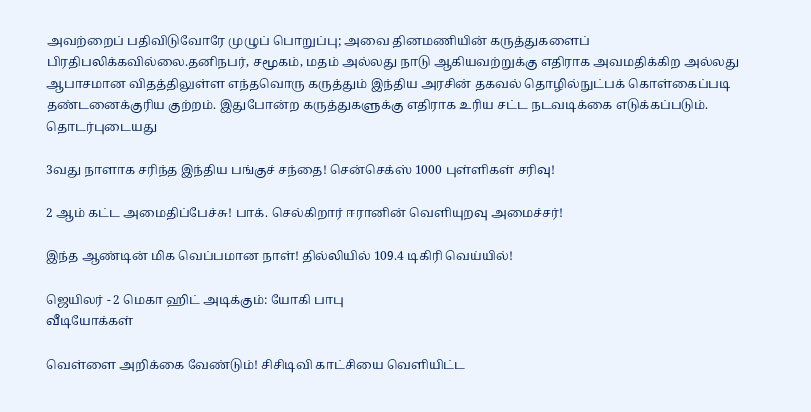அவற்றைப் பதிவிடுவோரே முழுப் பொறுப்பு; அவை தினமணியின் கருத்துகளைப் பிரதிபலிக்கவில்லை.தனிநபர், சமூகம், மதம் அல்லது நாடு ஆகியவற்றுக்கு எதிராக அவமதிக்கிற அல்லது ஆபாசமான விதத்திலுள்ள எந்தவொரு கருத்தும் இந்திய அரசின் தகவல் தொழில்நுட்பக் கொள்கைப்படி தண்டனைக்குரிய குற்றம். இதுபோன்ற கருத்துகளுக்கு எதிராக உரிய சட்ட நடவடிக்கை எடுக்கப்படும்.
தொடர்புடையது

3வது நாளாக சரிந்த இந்திய பங்குச் சந்தை! சென்செக்ஸ் 1000 புள்ளிகள் சரிவு!

2 ஆம் கட்ட அமைதிப்பேச்சு! பாக். செல்கிறார் ஈரானின் வெளியுறவு அமைச்சர்!

இந்த ஆண்டின் மிக வெப்பமான நாள்! தில்லியில் 109.4 டிகிரி வெய்யில்!

ஜெயிலர் - 2 மெகா ஹிட் அடிக்கும்: யோகி பாபு
வீடியோக்கள்

வெள்ளை அறிக்கை வேண்டும்! சிசிடிவி காட்சியை வெளியிட்ட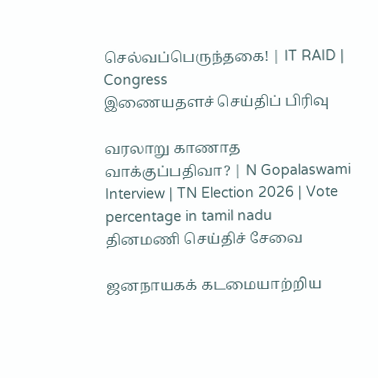செல்வப்பெருந்தகை! | IT RAID | Congress
இணையதளச் செய்திப் பிரிவு

வரலாறு காணாத வாக்குப்பதிவா? | N Gopalaswami Interview | TN Election 2026 | Vote percentage in tamil nadu
தினமணி செய்திச் சேவை

ஜனநாயகக் கடமையாற்றிய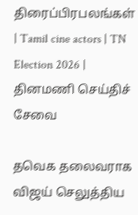திரைப்பிரபலங்கள் | Tamil cine actors | TN Election 2026 |
தினமணி செய்திச் சேவை

தவெக தலைவராக விஜய் செலுத்திய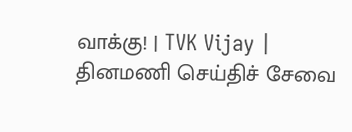வாக்கு! | TVK Vijay |
தினமணி செய்திச் சேவை